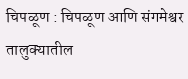चिपळूण : चिपळूण आणि संगमेश्वर तालुक्यातील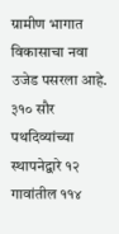ग्रामीण भागात विकासाचा नवा उजेड पसरला आहे. ३१० सौर पथदिव्यांच्या स्थापनेद्वारे १२ गावांतील ११४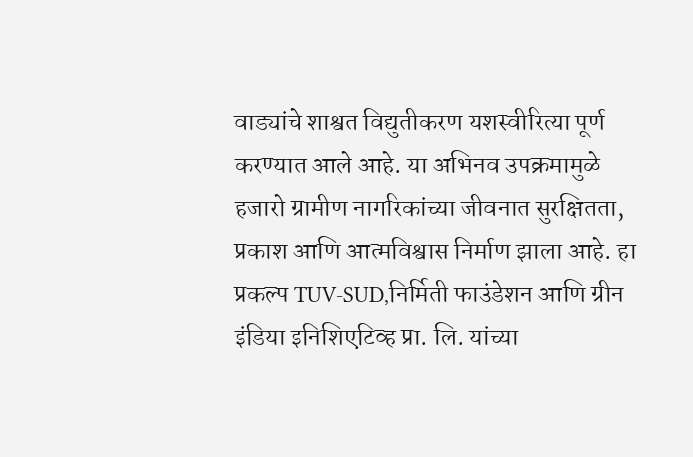वाड्यांचे शाश्वत विद्युतीकरण यशस्वीरित्या पूर्ण करण्यात आले आहे. या अभिनव उपक्रमामुळे हजारो ग्रामीण नागरिकांच्या जीवनात सुरक्षितता, प्रकाश आणि आत्मविश्वास निर्माण झाला आहे. हा प्रकल्प TUV-SUD,निर्मिती फाउंडेशन आणि ग्रीन इंडिया इनिशिएटिव्ह प्रा. लि. यांच्या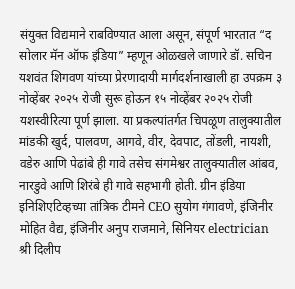संयुक्त विद्यमाने राबविण्यात आला असून, संपूर्ण भारतात “द सोलार मॅन ऑफ इंडिया” म्हणून ओळखले जाणारे डॉ. सचिन यशवंत शिगवण यांच्या प्रेरणादायी मार्गदर्शनाखाली हा उपक्रम ३ नोव्हेंबर २०२५ रोजी सुरू होऊन १५ नोव्हेंबर २०२५ रोजी यशस्वीरित्या पूर्ण झाला. या प्रकल्पांतर्गत चिपळूण तालुक्यातील मांडकी खुर्द, पालवण, आगवे, वीर, देवपाट, तोंडली, नायशी, वडेरु आणि पेढांबे ही गावे तसेच संगमेश्वर तालुक्यातील आंबव, नारडुवे आणि शिरंबे ही गावे सहभागी होती. ग्रीन इंडिया इनिशिएटिव्हच्या तांत्रिक टीमने CEO सुयोग गंगावणे, इंजिनीर मोहित वैद्य, इंजिनीर अनुप राजमाने, सिनियर electrician श्री दिलीप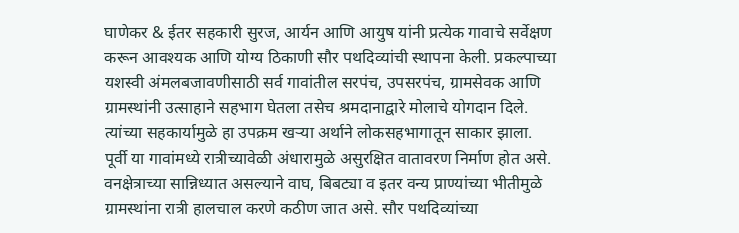घाणेकर & ईतर सहकारी सुरज, आर्यन आणि आयुष यांनी प्रत्येक गावाचे सर्वेक्षण करून आवश्यक आणि योग्य ठिकाणी सौर पथदिव्यांची स्थापना केली. प्रकल्पाच्या यशस्वी अंमलबजावणीसाठी सर्व गावांतील सरपंच, उपसरपंच, ग्रामसेवक आणि ग्रामस्थांनी उत्साहाने सहभाग घेतला तसेच श्रमदानाद्वारे मोलाचे योगदान दिले. त्यांच्या सहकार्यामुळे हा उपक्रम खऱ्या अर्थाने लोकसहभागातून साकार झाला.
पूर्वी या गावांमध्ये रात्रीच्यावेळी अंधारामुळे असुरक्षित वातावरण निर्माण होत असे. वनक्षेत्राच्या सान्निध्यात असल्याने वाघ, बिबट्या व इतर वन्य प्राण्यांच्या भीतीमुळे ग्रामस्थांना रात्री हालचाल करणे कठीण जात असे. सौर पथदिव्यांच्या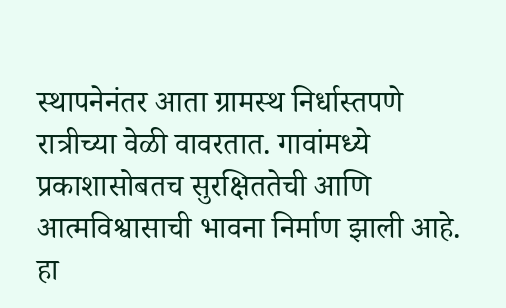स्थापनेनंतर आता ग्रामस्थ निर्धास्तपणे रात्रीच्या वेळी वावरतात. गावांमध्ये प्रकाशासोबतच सुरक्षिततेची आणि आत्मविश्वासाची भावना निर्माण झाली आहे. हा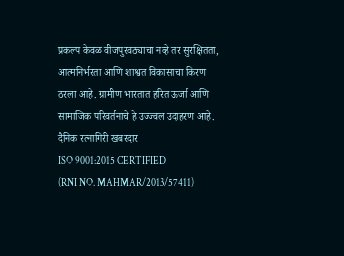प्रकल्प केवळ वीजपुरवठ्याचा नव्हे तर सुरक्षितता, आत्मनिर्भरता आणि शाश्वत विकासाचा किरण ठरला आहे. ग्रामीण भारतात हरित ऊर्जा आणि सामाजिक परिवर्तनाचे हे उज्ज्वल उदाहरण आहे.
दैनिक रत्नागिरी खबरदार
ISO 9001:2015 CERTIFIED
(RNI NO. MAHMAR/2013/57411)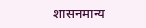शासनमान्य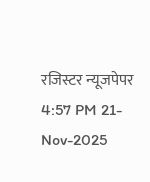रजिस्टर न्यूजपेपर
4:57 PM 21-Nov-2025